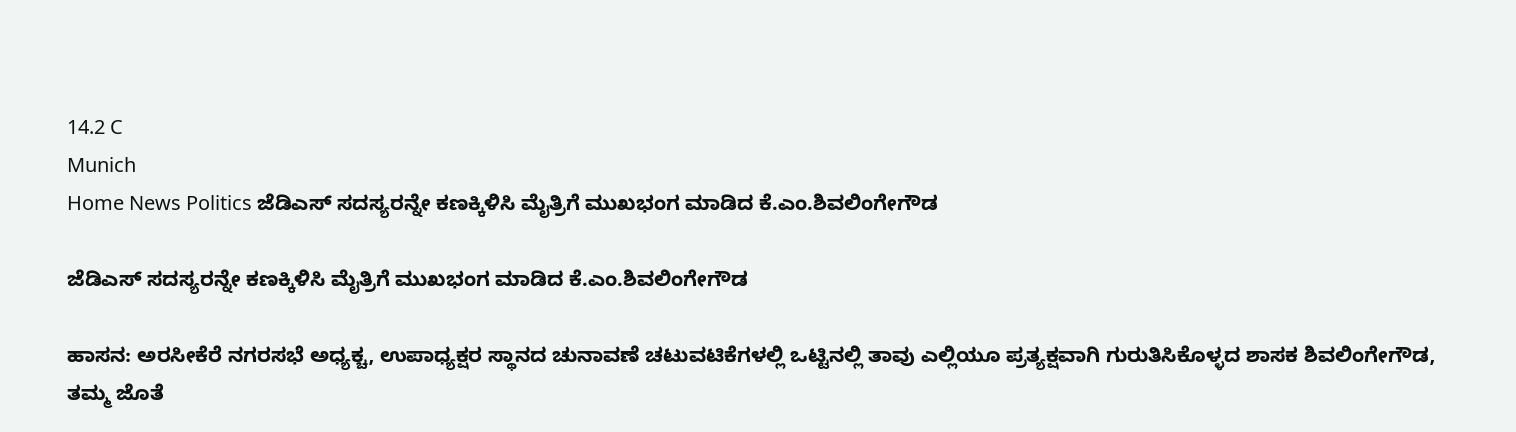14.2 C
Munich
Home News Politics ಜೆಡಿಎಸ್ ಸದಸ್ಯರನ್ನೇ ಕಣಕ್ಕಿಳಿಸಿ ಮೈತ್ರಿಗೆ ಮುಖಭಂಗ ಮಾಡಿದ ಕೆ.ಎಂ.ಶಿವಲಿಂಗೇಗೌಡ

ಜೆಡಿಎಸ್ ಸದಸ್ಯರನ್ನೇ ಕಣಕ್ಕಿಳಿಸಿ ಮೈತ್ರಿಗೆ ಮುಖಭಂಗ ಮಾಡಿದ ಕೆ.ಎಂ.ಶಿವಲಿಂಗೇಗೌಡ

ಹಾಸನ: ಅರಸೀಕೆರೆ ನಗರಸಭೆ ಅಧ್ಯಕ್ಚ, ಉಪಾಧ್ಯಕ್ಷರ ಸ್ಥಾನದ ಚುನಾವಣೆ ಚಟುವಟಿಕೆಗಳಲ್ಲಿ ಒಟ್ಟಿನಲ್ಲಿ ತಾವು ಎಲ್ಲಿಯೂ ಪ್ರತ್ಯಕ್ಷವಾಗಿ ಗುರುತಿಸಿಕೊಳ್ಳದ ಶಾಸಕ ಶಿವಲಿಂಗೇಗೌಡ, ತಮ್ಮ ಜೊತೆ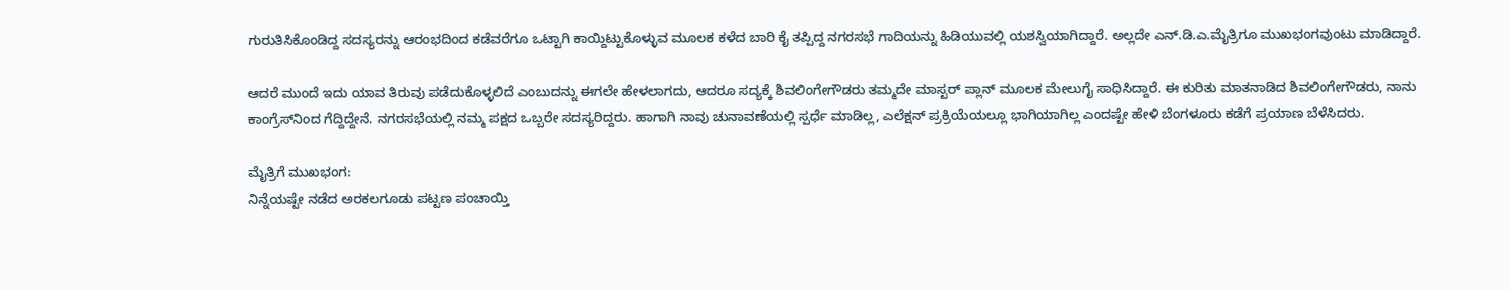ಗುರುತಿಸಿಕೊಂಡಿದ್ದ ಸದಸ್ಯರನ್ನು ಆರಂಭದಿಂದ ಕಡೆವರೆಗೂ ಒಟ್ಟಾಗಿ ಕಾಯ್ದಿಟ್ಟುಕೊಳ್ಳುವ ಮೂಲಕ ಕಳೆದ ಬಾರಿ ಕೈ ತಪ್ಪಿದ್ದ ನಗರಸಭೆ ಗಾದಿಯನ್ನು ಹಿಡಿಯುವಲ್ಲಿ ಯಶಸ್ವಿಯಾಗಿದ್ದಾರೆ. ಅಲ್ಲದೇ ಎನ್.ಡಿ.ಎ.ಮೈತ್ರಿಗೂ ಮುಖಭಂಗವುಂಟು ಮಾಡಿದ್ದಾರೆ.

ಆದರೆ ಮುಂದೆ ಇದು ಯಾವ ತಿರುವು ಪಡೆದುಕೊಳ್ಳಲಿದೆ ಎಂಬುದನ್ನು ಈಗಲೇ ಹೇಳಲಾಗದು, ಆದರೂ ಸದ್ಯಕ್ಕೆ ಶಿವಲಿಂಗೇಗೌಡರು ತಮ್ಮದೇ ಮಾಸ್ಟರ್ ಪ್ಲಾನ್ ಮೂಲಕ ಮೇಲುಗೈ ಸಾಧಿಸಿದ್ದಾರೆ. ಈ ಕುರಿತು ಮಾತನಾಡಿದ ಶಿವಲಿಂಗೇಗೌಡರು, ನಾನು ಕಾಂಗ್ರೆಸ್‌ನಿಂದ ಗೆದ್ದಿದ್ದೇನೆ. ನಗರಸಭೆಯಲ್ಲಿ ನಮ್ಮ ಪಕ್ಷದ ಒಬ್ಬರೇ ಸದಸ್ಯರಿದ್ದರು. ಹಾಗಾಗಿ ನಾವು ಚುನಾವಣೆಯಲ್ಲಿ ಸ್ಪರ್ಧೆ ಮಾಡಿಲ್ಲ, ಎಲೆಕ್ಷನ್ ಪ್ರಕ್ರಿಯೆಯಲ್ಲೂ ಭಾಗಿಯಾಗಿಲ್ಲ ಎಂದಷ್ಟೇ ಹೇಳಿ ಬೆಂಗಳೂರು ಕಡೆಗೆ ಪ್ರಯಾಣ ಬೆಳೆಸಿದರು.

ಮೈತ್ರಿಗೆ ಮುಖಭಂಗ:
ನಿನ್ನೆಯಷ್ಟೇ ನಡೆದ ಅರಕಲಗೂಡು ಪಟ್ಟಣ ಪಂಚಾಯ್ತಿ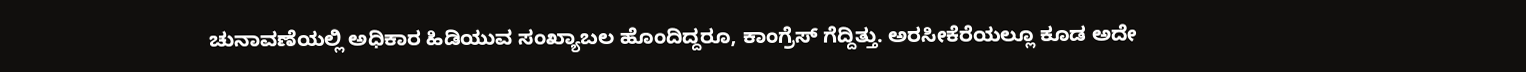ಚುನಾವಣೆಯಲ್ಲಿ ಅಧಿಕಾರ ಹಿಡಿಯುವ ಸಂಖ್ಯಾಬಲ ಹೊಂದಿದ್ದರೂ, ಕಾಂಗ್ರೆಸ್ ಗೆದ್ದಿತ್ತು. ಅರಸೀಕೆರೆಯಲ್ಲೂ ಕೂಡ ಅದೇ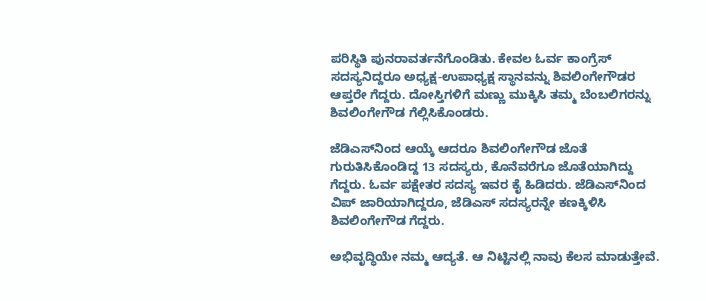ಪರಿಸ್ಥಿತಿ ಪುನರಾವರ್ತನೆಗೊಂಡಿತು. ಕೇವಲ ಓರ್ವ ಕಾಂಗ್ರೆಸ್ ಸದಸ್ಯನಿದ್ದರೂ ಅಧ್ಯಕ್ಷ-ಉಪಾಧ್ಯಕ್ಷ ಸ್ಥಾನವನ್ನು ಶಿವಲಿಂಗೇಗೌಡರ ಆಪ್ತರೇ ಗೆದ್ದರು. ದೋಸ್ತಿಗಳಿಗೆ ಮಣ್ಣು ಮುಕ್ಕಿಸಿ ತಮ್ಮ ಬೆಂಬಲಿಗರನ್ನು ಶಿವಲಿಂಗೇಗೌಡ ಗೆಲ್ಲಿಸಿಕೊಂಡರು.

ಜೆಡಿಎಸ್‌ನಿಂದ ಆಯ್ಕೆ ಆದರೂ ಶಿವಲಿಂಗೇಗೌಡ ಜೊತೆ ಗುರುತಿಸಿಕೊಂಡಿದ್ದ 13 ಸದಸ್ಯರು, ಕೊನೆವರೆಗೂ ಜೊತೆಯಾಗಿದ್ದು ಗೆದ್ದರು. ಓರ್ವ ಪಕ್ಷೇತರ ಸದಸ್ಯ ಇವರ ಕೈ ಹಿಡಿದರು. ಜೆಡಿಎಸ್‌ನಿಂದ ವಿಪ್ ಜಾರಿಯಾಗಿದ್ದರೂ, ಜೆಡಿಎಸ್ ಸದಸ್ಯರನ್ನೇ ಕಣಕ್ಕಿಳಿಸಿ ಶಿವಲಿಂಗೇಗೌಡ ಗೆದ್ದರು.

ಅಭಿವೃದ್ಧಿಯೇ ನಮ್ಮ ಆದ್ಯತೆ. ಆ ನಿಟ್ಟಿನಲ್ಲಿ ನಾವು ಕೆಲಸ ಮಾಡುತ್ತೇವೆ.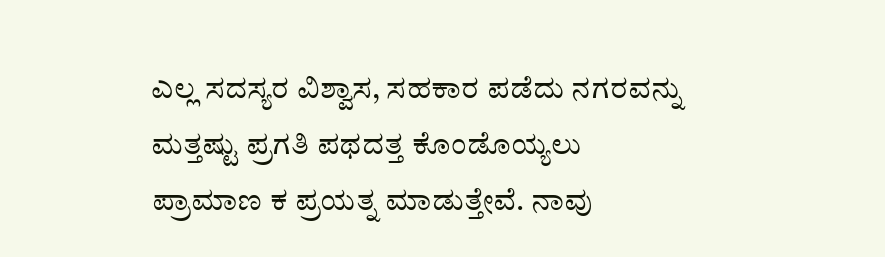ಎಲ್ಲ ಸದಸ್ಯರ ವಿಶ್ವಾಸ, ಸಹಕಾರ ಪಡೆದು ನಗರವನ್ನು ಮತ್ತಷ್ಟು ಪ್ರಗತಿ ಪಥದತ್ತ ಕೊಂಡೊಯ್ಯಲು ಪ್ರಾಮಾಣ ಕ ಪ್ರಯತ್ನ ಮಾಡುತ್ತೇವೆ. ನಾವು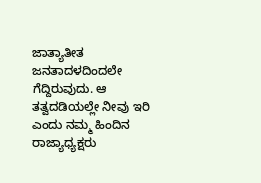ಜಾತ್ಯಾತೀತ ಜನತಾದಳದಿಂದಲೇ ಗೆದ್ದಿರುವುದು. ಆ ತತ್ವದಡಿಯಲ್ಲೇ ನೀವು ಇರಿ ಎಂದು ನಮ್ಮ ಹಿಂದಿನ ರಾಜ್ಯಾಧ್ಯಕ್ಷರು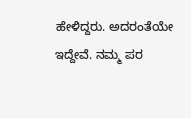ಹೇಳಿದ್ದರು. ಅದರಂತೆಯೇ ಇದ್ದೇವೆ. ನಮ್ಮ ಪರ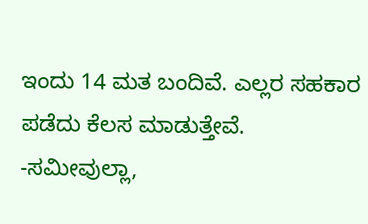ಇಂದು 14 ಮತ ಬಂದಿವೆ. ಎಲ್ಲರ ಸಹಕಾರ ಪಡೆದು ಕೆಲಸ ಮಾಡುತ್ತೇವೆ.
-ಸಮೀವುಲ್ಲಾ,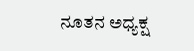ನೂತನ ಅಧ್ಯಕ್ಷ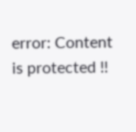error: Content is protected !!